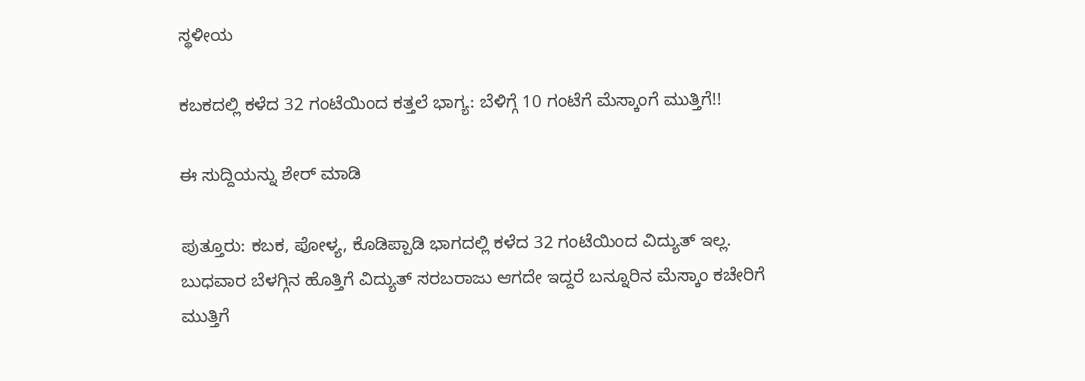ಸ್ಥಳೀಯ

ಕಬಕದಲ್ಲಿ ಕಳೆದ 32 ಗಂಟೆಯಿಂದ ಕತ್ತಲೆ ಭಾಗ್ಯ: ಬೆಳಿಗ್ಗೆ 10 ಗಂಟೆಗೆ ಮೆಸ್ಕಾಂಗೆ ಮುತ್ತಿಗೆ!!

ಈ ಸುದ್ದಿಯನ್ನು ಶೇರ್ ಮಾಡಿ

ಪುತ್ತೂರು: ಕಬಕ, ಪೋಳ್ಯ, ಕೊಡಿಪ್ಪಾಡಿ ಭಾಗದಲ್ಲಿ ಕಳೆದ 32 ಗಂಟೆಯಿಂದ ವಿದ್ಯುತ್ ಇಲ್ಲ. ಬುಧವಾರ ಬೆಳಗ್ಗಿನ ಹೊತ್ತಿಗೆ ವಿದ್ಯುತ್ ಸರಬರಾಜು ಆಗದೇ ಇದ್ದರೆ ಬನ್ನೂರಿನ ಮೆಸ್ಕಾಂ ಕಚೇರಿಗೆ ಮುತ್ತಿಗೆ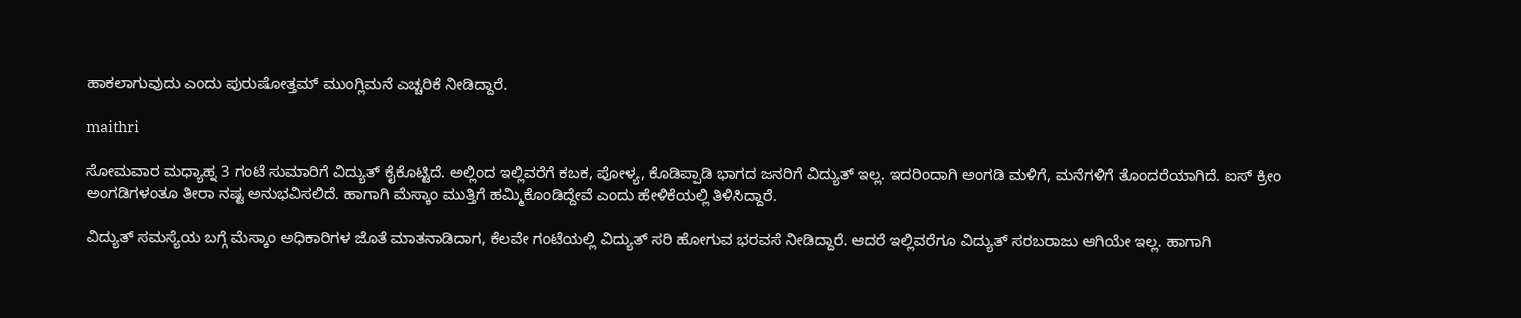ಹಾಕಲಾಗುವುದು ಎಂದು ಪುರುಷೋತ್ತಮ್ ಮುಂಗ್ಲಿಮನೆ ಎಚ್ಚರಿಕೆ ನೀಡಿದ್ದಾರೆ.

maithri

ಸೋಮವಾರ ಮಧ್ಯಾಹ್ನ 3 ಗಂಟೆ ಸುಮಾರಿಗೆ ವಿದ್ಯುತ್ ಕೈಕೊಟ್ಟಿದೆ. ಅಲ್ಲಿಂದ ಇಲ್ಲಿವರೆಗೆ ಕಬಕ, ಪೋಳ್ಯ, ಕೊಡಿಪ್ಪಾಡಿ ಭಾಗದ ಜನರಿಗೆ ವಿದ್ಯುತ್ ಇಲ್ಲ. ಇದರಿಂದಾಗಿ ಅಂಗಡಿ ಮಳಿಗೆ, ಮನೆಗಳಿಗೆ ತೊಂದರೆಯಾಗಿದೆ. ಐಸ್ ಕ್ರೀಂ  ಅಂಗಡಿಗಳಂತೂ ತೀರಾ ನಷ್ಟ ಅನುಭವಿಸಲಿದೆ. ಹಾಗಾಗಿ ಮೆಸ್ಕಾಂ ಮುತ್ತಿಗೆ ಹಮ್ಮಿಕೊಂಡಿದ್ದೇವೆ ಎಂದು ಹೇಳಿಕೆಯಲ್ಲಿ ತಿಳಿಸಿದ್ದಾರೆ.

ವಿದ್ಯುತ್ ಸಮಸ್ಯೆಯ ಬಗ್ಗೆ ಮೆಸ್ಕಾಂ ಅಧಿಕಾರಿಗಳ ಜೊತೆ ಮಾತನಾಡಿದಾಗ, ಕೆಲವೇ ಗಂಟೆಯಲ್ಲಿ ವಿದ್ಯುತ್ ಸರಿ ಹೋಗುವ ಭರವಸೆ ನೀಡಿದ್ದಾರೆ. ಆದರೆ ಇಲ್ಲಿವರೆಗೂ ವಿದ್ಯುತ್ ಸರಬರಾಜು ಆಗಿಯೇ ಇಲ್ಲ. ಹಾಗಾಗಿ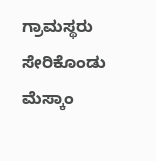ಗ್ರಾಮಸ್ಥರು ಸೇರಿಕೊಂಡು ಮೆಸ್ಕಾಂ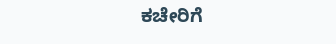ಕಚೇರಿಗೆ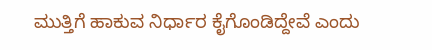ಮುತ್ತಿಗೆ ಹಾಕುವ ನಿರ್ಧಾರ ಕೈಗೊಂಡಿದ್ದೇವೆ ಎಂದು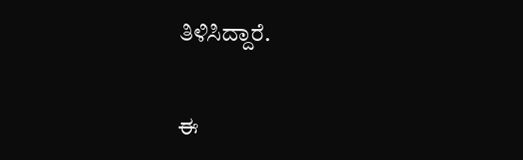ತಿಳಿಸಿದ್ದಾರೆ.


ಈ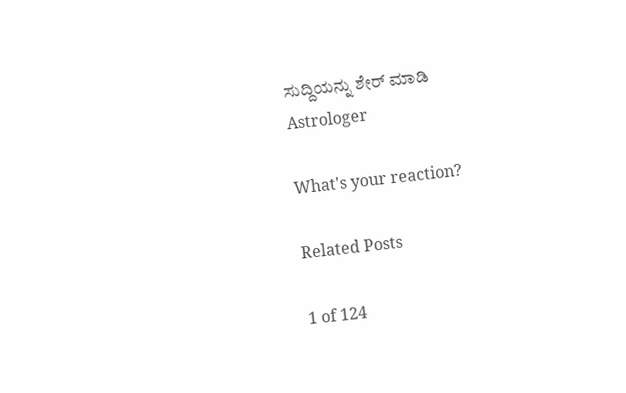ಸುದ್ದಿಯನ್ನು ಶೇರ್ ಮಾಡಿ
Astrologer

What's your reaction?

Related Posts

1 of 124